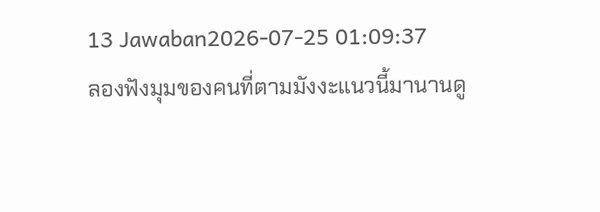13 Jawaban2026-07-25 01:09:37
ลองฟังมุมของคนที่ตามมังงะแนวนี้มานานดู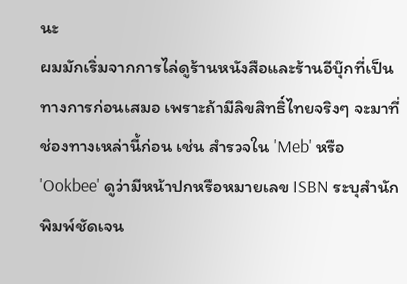นะ
ผมมักเริ่มจากการไล่ดูร้านหนังสือและร้านอีบุ๊กที่เป็นทางการก่อนเสมอ เพราะถ้ามีลิขสิทธิ์ไทยจริงๆ จะมาที่ช่องทางเหล่านี้ก่อน เช่น สำรวจใน 'Meb' หรือ 'Ookbee' ดูว่ามีหน้าปกหรือหมายเลข ISBN ระบุสำนักพิมพ์ชัดเจน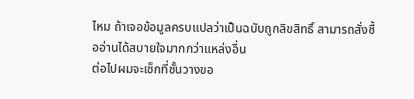ไหม ถ้าเจอข้อมูลครบแปลว่าเป็นฉบับถูกลิขสิทธิ์ สามารถสั่งซื้ออ่านได้สบายใจมากกว่าแหล่งอื่น
ต่อไปผมจะเช็กที่ชั้นวางขอ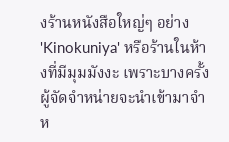งร้านหนังสือใหญ่ๆ อย่าง 'Kinokuniya' หรือร้านในห้างที่มีมุมมังงะ เพราะบางครั้งผู้จัดจำหน่ายจะนำเข้ามาจำห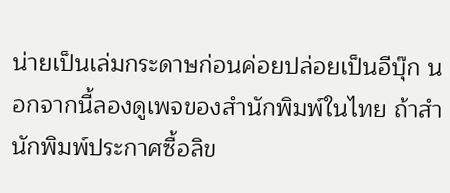น่ายเป็นเล่มกระดาษก่อนค่อยปล่อยเป็นอีบุ๊ก นอกจากนี้ลองดูเพจของสำนักพิมพ์ในไทย ถ้าสำนักพิมพ์ประกาศซื้อลิข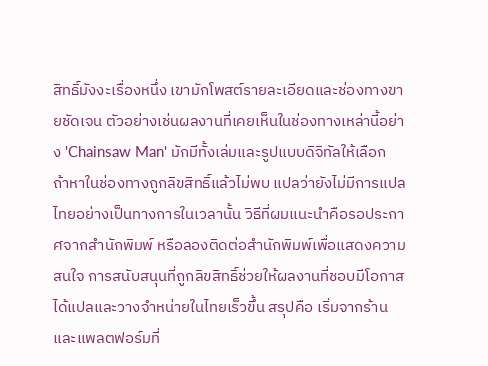สิทธิ์มังงะเรื่องหนึ่ง เขามักโพสต์รายละเอียดและช่องทางขายชัดเจน ตัวอย่างเช่นผลงานที่เคยเห็นในช่องทางเหล่านี้อย่าง 'Chainsaw Man' มักมีทั้งเล่มและรูปแบบดิจิทัลให้เลือก
ถ้าหาในช่องทางถูกลิขสิทธิ์แล้วไม่พบ แปลว่ายังไม่มีการแปลไทยอย่างเป็นทางการในเวลานั้น วิธีที่ผมแนะนำคือรอประกาศจากสำนักพิมพ์ หรือลองติดต่อสำนักพิมพ์เพื่อแสดงความสนใจ การสนับสนุนที่ถูกลิขสิทธิ์ช่วยให้ผลงานที่ชอบมีโอกาสได้แปลและวางจำหน่ายในไทยเร็วขึ้น สรุปคือ เริ่มจากร้านและแพลตฟอร์มที่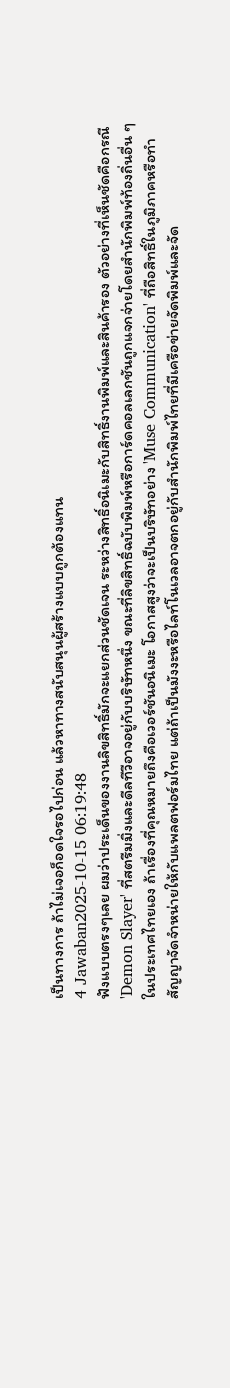เป็นทางการ ถ้าไม่เจอก็อดใจรอไปก่อน แล้วหาทางสนับสนุนผู้สร้างแบบถูกต้องแทน
4 Jawaban2025-10-15 06:19:48
ฟังแบบตรงๆเลย ผมว่าประเด็นของงานลิขสิทธิ์มักจะแยกส่วนชัดเจน ระหว่างสิทธิ์อนิเมะกับสิทธิ์งานพิมพ์และสินค้ารอง ตัวอย่างที่เห็นชัดคือกรณี 'Demon Slayer' ที่สตรีมมิ่งและดีลทีวีอาจอยู่กับบริษัทหนึ่ง ขณะที่ลิขสิทธิ์ฉบับพิมพ์หรือการ์ดคอลเลกชันถูกแจกจ่ายโดยสำนักพิมพ์ท้องถิ่นอื่น ๆ ในประเทศไทยเอง ถ้าเรื่องที่คุณหมายถึงคือเวอร์ชันอนิเมะ โอกาสสูงว่าจะเป็นบริษัทอย่าง 'Muse Communication' ที่ถือสิทธิ์ในภูมิภาคหรือทำสัญญาจัดจำหน่ายให้กับแพลตฟอร์มไทย แต่ถ้าเป็นมังงะหรือไลท์โนเวลอาจตกอยู่กับสำนักพิมพ์ไทยที่มีเครือข่ายจัดพิมพ์และจัด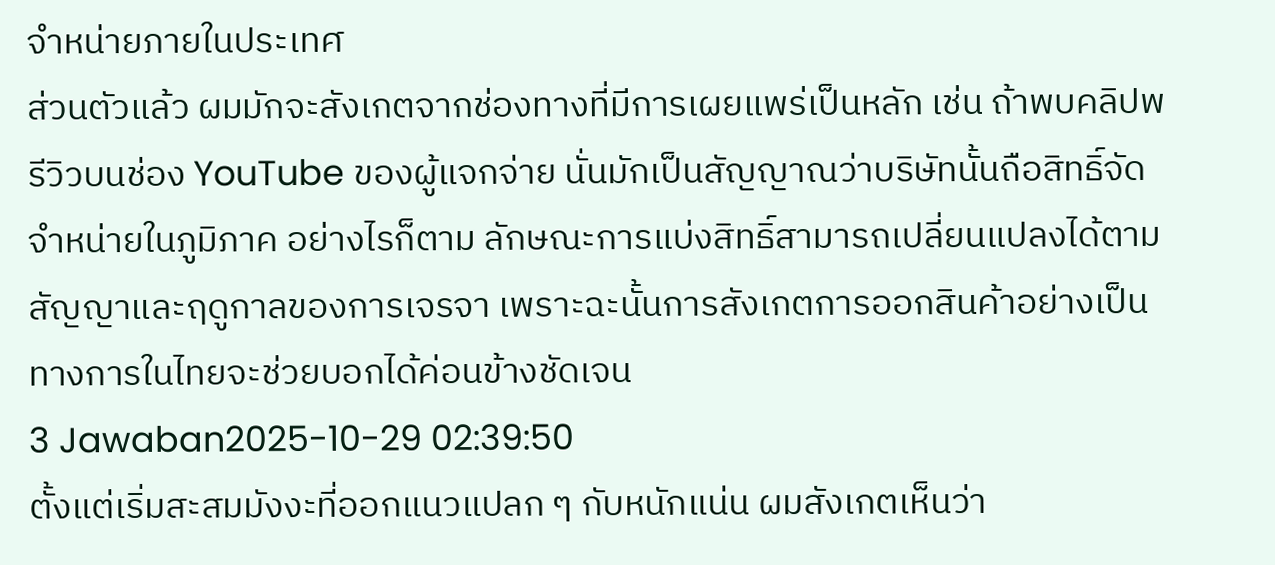จำหน่ายภายในประเทศ
ส่วนตัวแล้ว ผมมักจะสังเกตจากช่องทางที่มีการเผยแพร่เป็นหลัก เช่น ถ้าพบคลิปพรีวิวบนช่อง YouTube ของผู้แจกจ่าย นั่นมักเป็นสัญญาณว่าบริษัทนั้นถือสิทธิ์จัดจำหน่ายในภูมิภาค อย่างไรก็ตาม ลักษณะการแบ่งสิทธิ์สามารถเปลี่ยนแปลงได้ตามสัญญาและฤดูกาลของการเจรจา เพราะฉะนั้นการสังเกตการออกสินค้าอย่างเป็นทางการในไทยจะช่วยบอกได้ค่อนข้างชัดเจน
3 Jawaban2025-10-29 02:39:50
ตั้งแต่เริ่มสะสมมังงะที่ออกแนวแปลก ๆ กับหนักแน่น ผมสังเกตเห็นว่า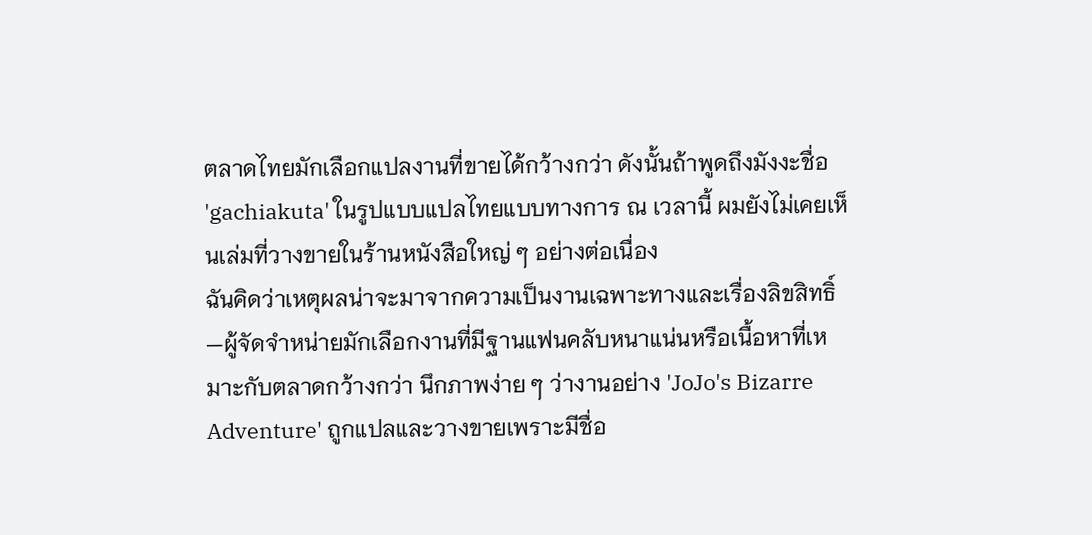ตลาดไทยมักเลือกแปลงานที่ขายได้กว้างกว่า ดังนั้นถ้าพูดถึงมังงะชื่อ 'gachiakuta' ในรูปแบบแปลไทยแบบทางการ ณ เวลานี้ ผมยังไม่เคยเห็นเล่มที่วางขายในร้านหนังสือใหญ่ ๆ อย่างต่อเนื่อง
ฉันคิดว่าเหตุผลน่าจะมาจากความเป็นงานเฉพาะทางและเรื่องลิขสิทธิ์—ผู้จัดจำหน่ายมักเลือกงานที่มีฐานแฟนคลับหนาแน่นหรือเนื้อหาที่เหมาะกับตลาดกว้างกว่า นึกภาพง่าย ๆ ว่างานอย่าง 'JoJo's Bizarre Adventure' ถูกแปลและวางขายเพราะมีชื่อ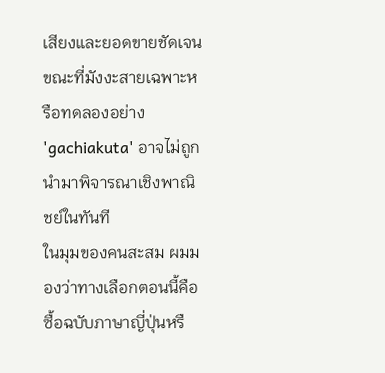เสียงและยอดขายชัดเจน ขณะที่มังงะสายเฉพาะหรือทดลองอย่าง 'gachiakuta' อาจไม่ถูกนำมาพิจารณาเชิงพาณิชย์ในทันที
ในมุมของคนสะสม ผมมองว่าทางเลือกตอนนี้คือซื้อฉบับภาษาญี่ปุ่นหรื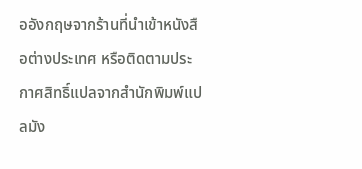ออังกฤษจากร้านที่นำเข้าหนังสือต่างประเทศ หรือติดตามประกาศสิทธิ์แปลจากสำนักพิมพ์แปลมัง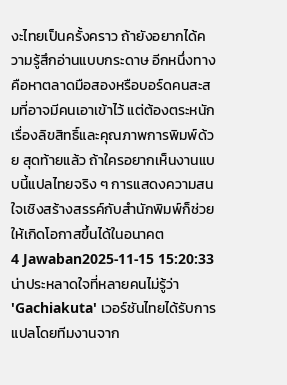งะไทยเป็นครั้งคราว ถ้ายังอยากได้ความรู้สึกอ่านแบบกระดาษ อีกหนึ่งทางคือหาตลาดมือสองหรือบอร์ดคนสะสมที่อาจมีคนเอาเข้าไว้ แต่ต้องตระหนักเรื่องลิขสิทธิ์และคุณภาพการพิมพ์ด้วย สุดท้ายแล้ว ถ้าใครอยากเห็นงานแบบนี้แปลไทยจริง ๆ การแสดงความสนใจเชิงสร้างสรรค์กับสำนักพิมพ์ก็ช่วยให้เกิดโอกาสขึ้นได้ในอนาคต
4 Jawaban2025-11-15 15:20:33
น่าประหลาดใจที่หลายคนไม่รู้ว่า 'Gachiakuta' เวอร์ชันไทยได้รับการแปลโดยทีมงานจาก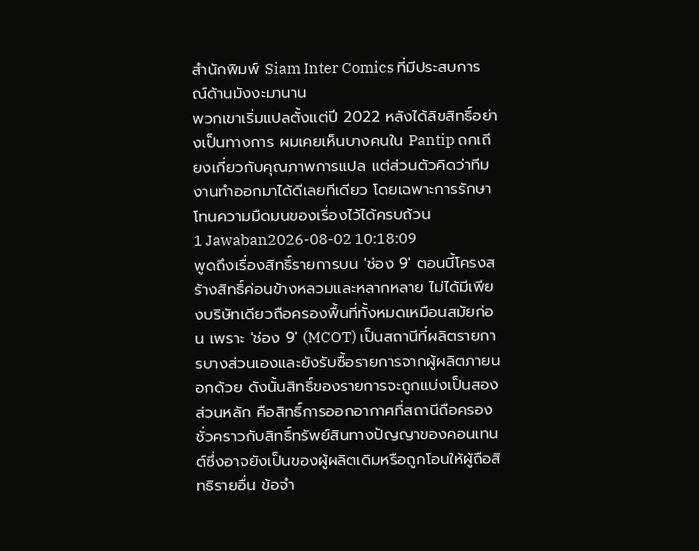สำนักพิมพ์ Siam Inter Comics ที่มีประสบการณ์ด้านมังงะมานาน
พวกเขาเริ่มแปลตั้งแต่ปี 2022 หลังได้ลิขสิทธิ์อย่างเป็นทางการ ผมเคยเห็นบางคนใน Pantip ถกเถียงเกี่ยวกับคุณภาพการแปล แต่ส่วนตัวคิดว่าทีมงานทำออกมาได้ดีเลยทีเดียว โดยเฉพาะการรักษาโทนความมืดมนของเรื่องไว้ได้ครบถ้วน
1 Jawaban2026-08-02 10:18:09
พูดถึงเรื่องสิทธิ์รายการบน 'ช่อง 9' ตอนนี้โครงสร้างสิทธิ์ค่อนข้างหลวมและหลากหลาย ไม่ได้มีเพียงบริษัทเดียวถือครองพื้นที่ทั้งหมดเหมือนสมัยก่อน เพราะ 'ช่อง 9' (MCOT) เป็นสถานีที่ผลิตรายการบางส่วนเองและยังรับซื้อรายการจากผู้ผลิตภายนอกด้วย ดังนั้นสิทธิ์ของรายการจะถูกแบ่งเป็นสองส่วนหลัก คือสิทธิ์การออกอากาศที่สถานีถือครองชั่วคราวกับสิทธิ์ทรัพย์สินทางปัญญาของคอนเทนต์ซึ่งอาจยังเป็นของผู้ผลิตเดิมหรือถูกโอนให้ผู้ถือสิทธิรายอื่น ข้อจำ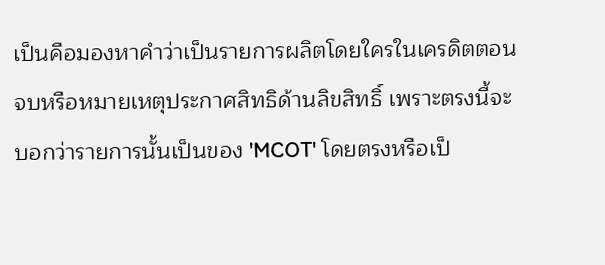เป็นคือมองหาคำว่าเป็นรายการผลิตโดยใครในเครดิตตอนจบหรือหมายเหตุประกาศสิทธิด้านลิขสิทธิ์ เพราะตรงนี้จะบอกว่ารายการนั้นเป็นของ 'MCOT' โดยตรงหรือเป็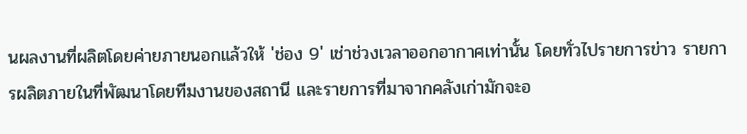นผลงานที่ผลิตโดยค่ายภายนอกแล้วให้ 'ช่อง 9' เช่าช่วงเวลาออกอากาศเท่านั้น โดยทั่วไปรายการข่าว รายการผลิตภายในที่พัฒนาโดยทีมงานของสถานี และรายการที่มาจากคลังเก่ามักจะอ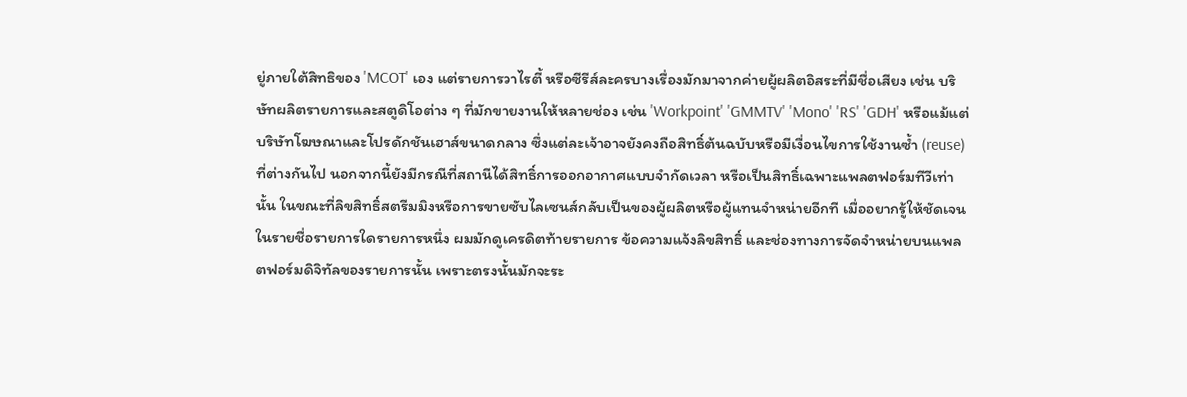ยู่ภายใต้สิทธิของ 'MCOT' เอง แต่รายการวาไรตี้ หรือซีรีส์ละครบางเรื่องมักมาจากค่ายผู้ผลิตอิสระที่มีชื่อเสียง เช่น บริษัทผลิตรายการและสตูดิโอต่าง ๆ ที่มักขายงานให้หลายช่อง เช่น 'Workpoint' 'GMMTV' 'Mono' 'RS' 'GDH' หรือแม้แต่บริษัทโฆษณาและโปรดักชันเฮาส์ขนาดกลาง ซึ่งแต่ละเจ้าอาจยังคงถือสิทธิ์ต้นฉบับหรือมีเงื่อนไขการใช้งานซ้ำ (reuse) ที่ต่างกันไป นอกจากนี้ยังมีกรณีที่สถานีได้สิทธิ์การออกอากาศแบบจำกัดเวลา หรือเป็นสิทธิ์เฉพาะแพลตฟอร์มทีวีเท่านั้น ในขณะที่ลิขสิทธิ์สตรีมมิงหรือการขายซับไลเซนส์กลับเป็นของผู้ผลิตหรือผู้แทนจำหน่ายอีกที เมื่ออยากรู้ให้ชัดเจนในรายชื่อรายการใดรายการหนึ่ง ผมมักดูเครดิตท้ายรายการ ข้อความแจ้งลิขสิทธิ์ และช่องทางการจัดจำหน่ายบนแพลตฟอร์มดิจิทัลของรายการนั้น เพราะตรงนั้นมักจะระ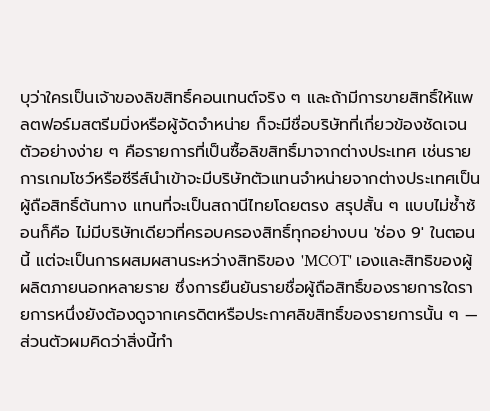บุว่าใครเป็นเจ้าของลิขสิทธิ์คอนเทนต์จริง ๆ และถ้ามีการขายสิทธิ์ให้แพลตฟอร์มสตรีมมิ่งหรือผู้จัดจำหน่าย ก็จะมีชื่อบริษัทที่เกี่ยวข้องชัดเจน ตัวอย่างง่าย ๆ คือรายการที่เป็นซื้อลิขสิทธิ์มาจากต่างประเทศ เช่นรายการเกมโชว์หรือซีรีส์นำเข้าจะมีบริษัทตัวแทนจำหน่ายจากต่างประเทศเป็นผู้ถือสิทธิ์ต้นทาง แทนที่จะเป็นสถานีไทยโดยตรง สรุปสั้น ๆ แบบไม่ซ้ำซ้อนก็คือ ไม่มีบริษัทเดียวที่ครอบครองสิทธิ์ทุกอย่างบน 'ช่อง 9' ในตอนนี้ แต่จะเป็นการผสมผสานระหว่างสิทธิของ 'MCOT' เองและสิทธิของผู้ผลิตภายนอกหลายราย ซึ่งการยืนยันรายชื่อผู้ถือสิทธิ์ของรายการใดรายการหนึ่งยังต้องดูจากเครดิตหรือประกาศลิขสิทธิ์ของรายการนั้น ๆ — ส่วนตัวผมคิดว่าสิ่งนี้ทำ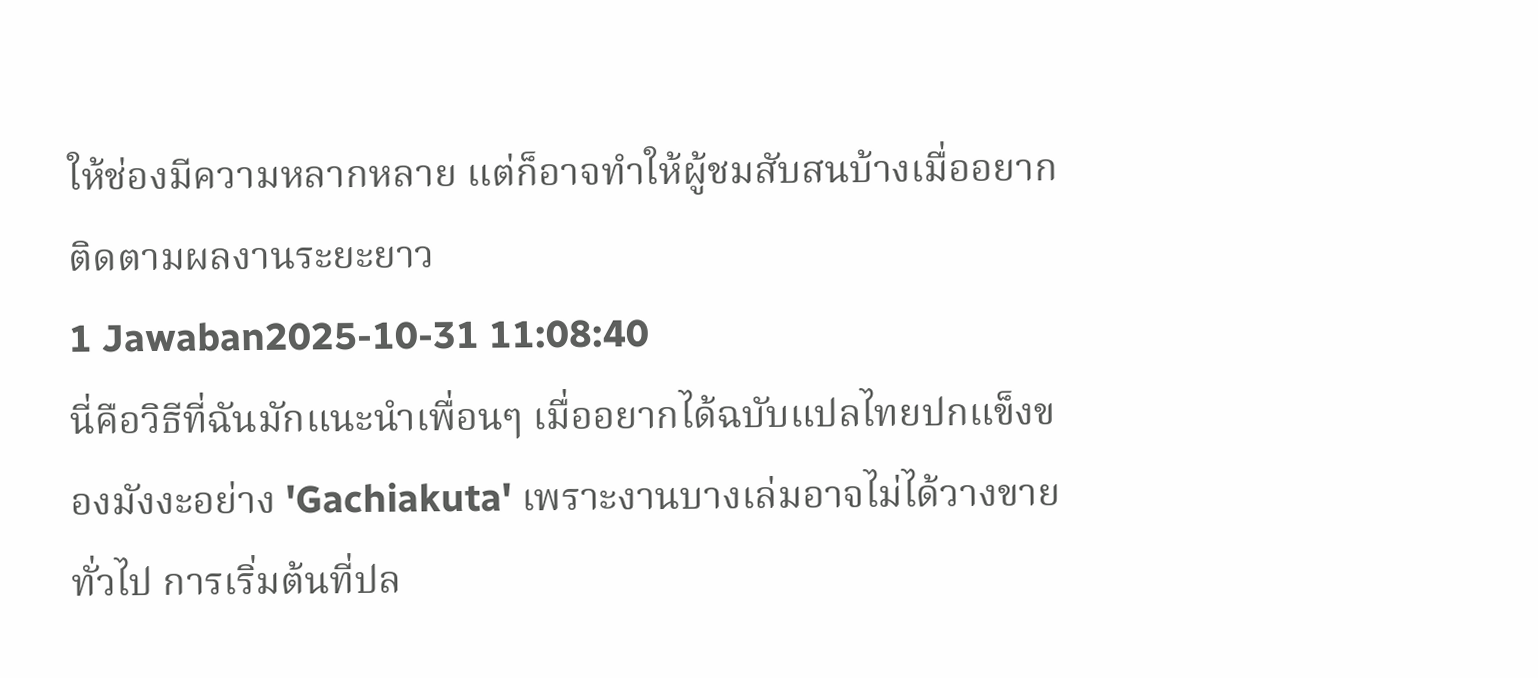ให้ช่องมีความหลากหลาย แต่ก็อาจทำให้ผู้ชมสับสนบ้างเมื่ออยากติดตามผลงานระยะยาว
1 Jawaban2025-10-31 11:08:40
นี่คือวิธีที่ฉันมักแนะนำเพื่อนๆ เมื่ออยากได้ฉบับแปลไทยปกแข็งของมังงะอย่าง 'Gachiakuta' เพราะงานบางเล่มอาจไม่ได้วางขายทั่วไป การเริ่มต้นที่ปล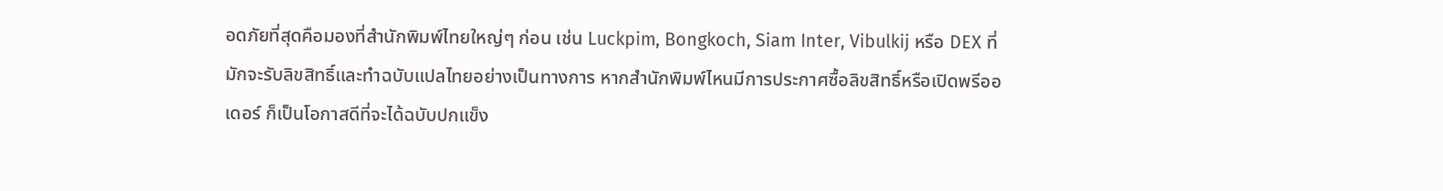อดภัยที่สุดคือมองที่สำนักพิมพ์ไทยใหญ่ๆ ก่อน เช่น Luckpim, Bongkoch, Siam Inter, Vibulkij หรือ DEX ที่มักจะรับลิขสิทธิ์และทำฉบับแปลไทยอย่างเป็นทางการ หากสำนักพิมพ์ไหนมีการประกาศซื้อลิขสิทธิ์หรือเปิดพรีออเดอร์ ก็เป็นโอกาสดีที่จะได้ฉบับปกแข็ง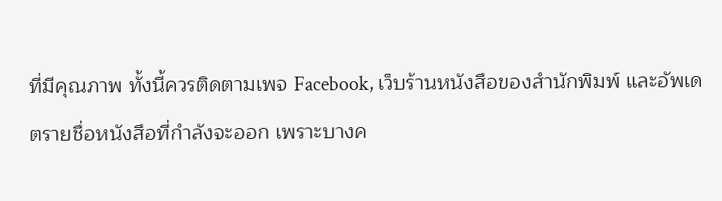ที่มีคุณภาพ ทั้งนี้ควรติดตามเพจ Facebook, เว็บร้านหนังสือของสำนักพิมพ์ และอัพเดตรายชื่อหนังสือที่กำลังจะออก เพราะบางค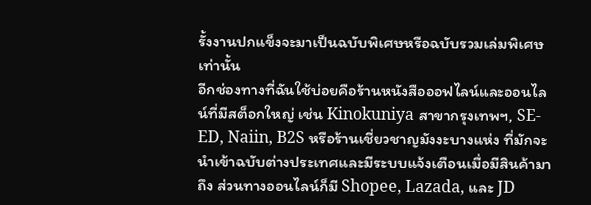รั้งงานปกแข็งจะมาเป็นฉบับพิเศษหรือฉบับรวมเล่มพิเศษเท่านั้น
อีกช่องทางที่ฉันใช้บ่อยคือร้านหนังสือออฟไลน์และออนไลน์ที่มีสต็อกใหญ่ เช่น Kinokuniya สาขากรุงเทพฯ, SE-ED, Naiin, B2S หรือร้านเชี่ยวชาญมังงะบางแห่ง ที่มักจะนำเข้าฉบับต่างประเทศและมีระบบแจ้งเตือนเมื่อมีสินค้ามาถึง ส่วนทางออนไลน์ก็มี Shopee, Lazada, และ JD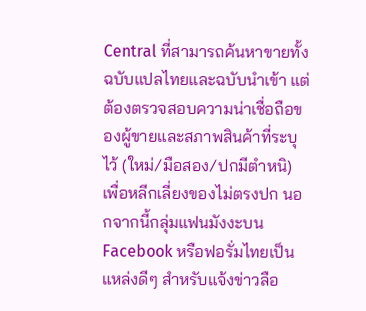Central ที่สามารถค้นหาขายทั้งฉบับแปลไทยและฉบับนำเข้า แต่ต้องตรวจสอบความน่าเชื่อถือของผู้ขายและสภาพสินค้าที่ระบุไว้ (ใหม่/มือสอง/ปกมีตำหนิ) เพื่อหลีกเลี่ยงของไม่ตรงปก นอกจากนี้กลุ่มแฟนมังงะบน Facebook หรือฟอรั่มไทยเป็นแหล่งดีๆ สำหรับแจ้งข่าวลือ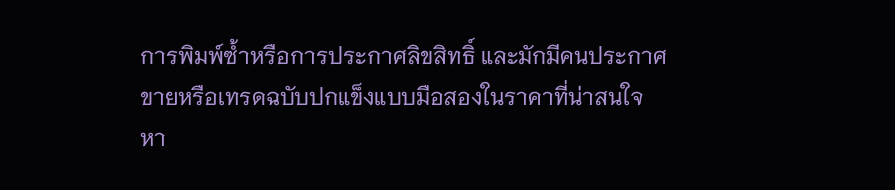การพิมพ์ซ้ำหรือการประกาศลิขสิทธิ์ และมักมีคนประกาศขายหรือเทรดฉบับปกแข็งแบบมือสองในราคาที่น่าสนใจ
หา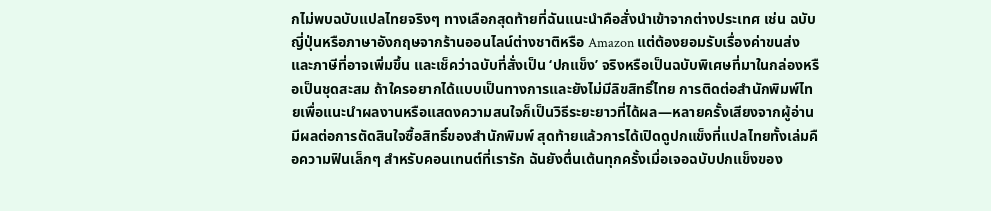กไม่พบฉบับแปลไทยจริงๆ ทางเลือกสุดท้ายที่ฉันแนะนำคือสั่งนำเข้าจากต่างประเทศ เช่น ฉบับญี่ปุ่นหรือภาษาอังกฤษจากร้านออนไลน์ต่างชาติหรือ Amazon แต่ต้องยอมรับเรื่องค่าขนส่งและภาษีที่อาจเพิ่มขึ้น และเช็คว่าฉบับที่สั่งเป็น ‘ปกแข็ง’ จริงหรือเป็นฉบับพิเศษที่มาในกล่องหรือเป็นชุดสะสม ถ้าใครอยากได้แบบเป็นทางการและยังไม่มีลิขสิทธิ์ไทย การติดต่อสำนักพิมพ์ไทยเพื่อแนะนำผลงานหรือแสดงความสนใจก็เป็นวิธีระยะยาวที่ได้ผล—หลายครั้งเสียงจากผู้อ่านมีผลต่อการตัดสินใจซื้อสิทธิ์ของสำนักพิมพ์ สุดท้ายแล้วการได้เปิดดูปกแข็งที่แปลไทยทั้งเล่มคือความฟินเล็กๆ สำหรับคอนเทนต์ที่เรารัก ฉันยังตื่นเต้นทุกครั้งเมื่อเจอฉบับปกแข็งของ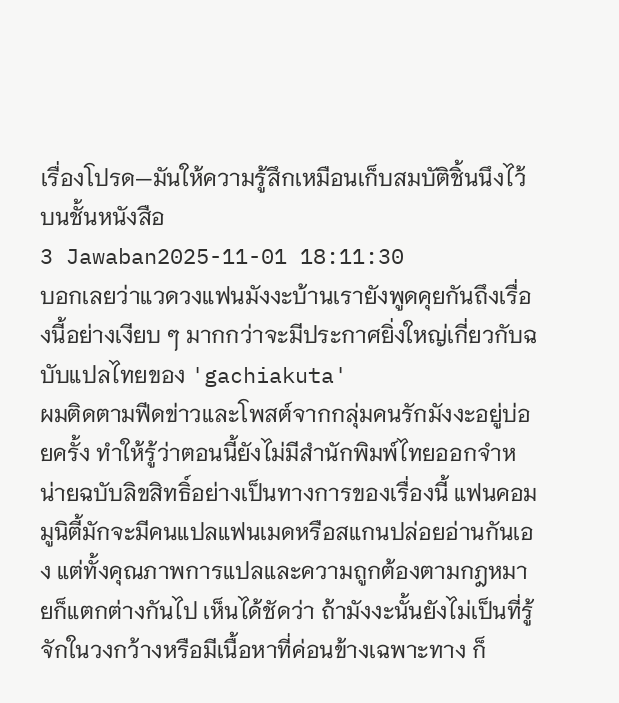เรื่องโปรด—มันให้ความรู้สึกเหมือนเก็บสมบัติชิ้นนึงไว้บนชั้นหนังสือ
3 Jawaban2025-11-01 18:11:30
บอกเลยว่าแวดวงแฟนมังงะบ้านเรายังพูดคุยกันถึงเรื่องนี้อย่างเงียบ ๆ มากกว่าจะมีประกาศยิ่งใหญ่เกี่ยวกับฉบับแปลไทยของ 'gachiakuta'
ผมติดตามฟีดข่าวและโพสต์จากกลุ่มคนรักมังงะอยู่บ่อยครั้ง ทำให้รู้ว่าตอนนี้ยังไม่มีสำนักพิมพ์ไทยออกจำหน่ายฉบับลิขสิทธิ์อย่างเป็นทางการของเรื่องนี้ แฟนคอมมูนิตี้มักจะมีคนแปลแฟนเมดหรือสแกนปล่อยอ่านกันเอง แต่ทั้งคุณภาพการแปลและความถูกต้องตามกฎหมายก็แตกต่างกันไป เห็นได้ชัดว่า ถ้ามังงะนั้นยังไม่เป็นที่รู้จักในวงกว้างหรือมีเนื้อหาที่ค่อนข้างเฉพาะทาง ก็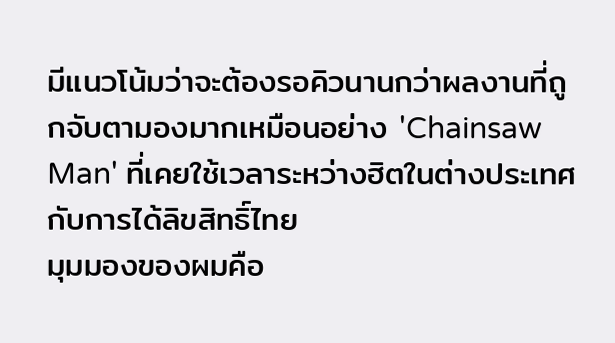มีแนวโน้มว่าจะต้องรอคิวนานกว่าผลงานที่ถูกจับตามองมากเหมือนอย่าง 'Chainsaw Man' ที่เคยใช้เวลาระหว่างฮิตในต่างประเทศกับการได้ลิขสิทธิ์ไทย
มุมมองของผมคือ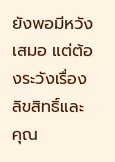ยังพอมีหวังเสมอ แต่ต้องระวังเรื่องลิขสิทธิ์และคุณ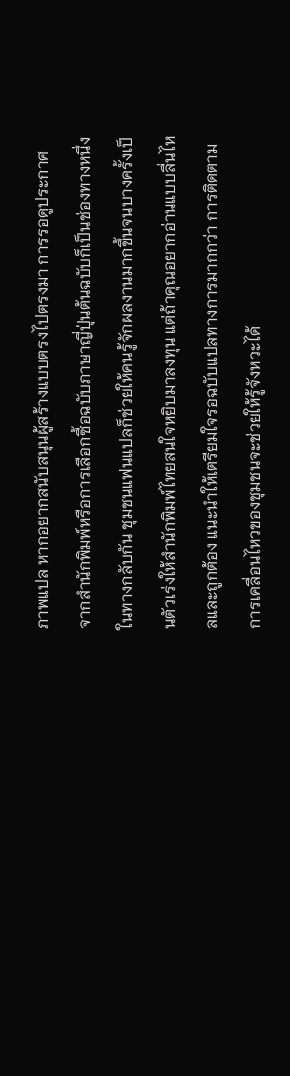ภาพแปล หากอยากสนับสนุนผู้สร้างแบบตรงไปตรงมา การรอดูประกาศจากสำนักพิมพ์หรือการเลือกซื้อฉบับภาษาญี่ปุ่นต้นฉบับก็เป็นช่องทางหนึ่ง ในทางกลับกัน ชุมชนแฟนแปลก็ช่วยให้คนรู้จักผลงานมากขึ้นจนบางครั้งเป็นตัวเร่งให้สำนักพิมพ์ไทยสนใจหยิบมาลงทุน แต่ถ้าคุณอยากอ่านแบบลื่นไหลและถูกต้อง แนะนำให้เตรียมใจรอฉบับแปลทางการมากกว่า การติดตามการเคลื่อนไหวของชุมชนจะช่วยให้รู้จังหวะได้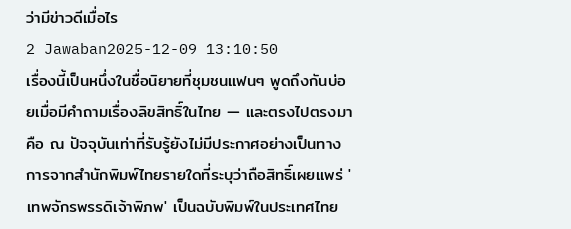ว่ามีข่าวดีเมื่อไร
2 Jawaban2025-12-09 13:10:50
เรื่องนี้เป็นหนึ่งในชื่อนิยายที่ชุมชนแฟนๆ พูดถึงกันบ่อยเมื่อมีคำถามเรื่องลิขสิทธิ์ในไทย — และตรงไปตรงมาคือ ณ ปัจจุบันเท่าที่รับรู้ยังไม่มีประกาศอย่างเป็นทางการจากสำนักพิมพ์ไทยรายใดที่ระบุว่าถือสิทธิ์เผยแพร่ 'เทพจักรพรรดิเจ้าพิภพ' เป็นฉบับพิมพ์ในประเทศไทย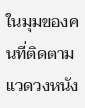ในมุมของคนที่ติดตามแวดวงหนัง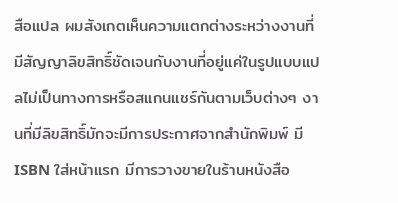สือแปล ผมสังเกตเห็นความแตกต่างระหว่างงานที่มีสัญญาลิขสิทธิ์ชัดเจนกับงานที่อยู่แค่ในรูปแบบแปลไม่เป็นทางการหรือสแกนแชร์กันตามเว็บต่างๆ งานที่มีลิขสิทธิ์มักจะมีการประกาศจากสำนักพิมพ์ มี ISBN ใส่หน้าแรก มีการวางขายในร้านหนังสือ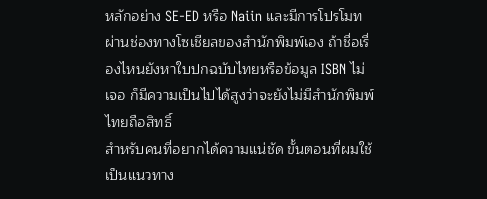หลักอย่าง SE-ED หรือ Naiin และมีการโปรโมทผ่านช่องทางโซเชียลของสำนักพิมพ์เอง ถ้าชื่อเรื่องไหนยังหาใบปกฉบับไทยหรือข้อมูล ISBN ไม่เจอ ก็มีความเป็นไปได้สูงว่าจะยังไม่มีสำนักพิมพ์ไทยถือสิทธิ์
สำหรับคนที่อยากได้ความแน่ชัด ขั้นตอนที่ผมใช้เป็นแนวทาง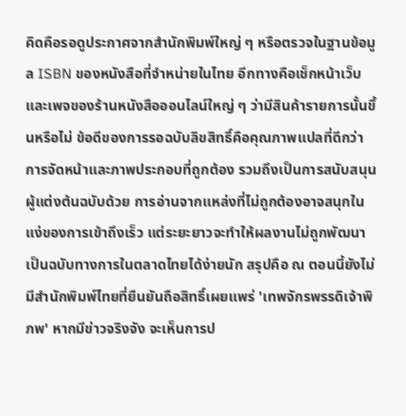คิดคือรอดูประกาศจากสำนักพิมพ์ใหญ่ ๆ หรือตรวจในฐานข้อมูล ISBN ของหนังสือที่จำหน่ายในไทย อีกทางคือเช็กหน้าเว็บและเพจของร้านหนังสือออนไลน์ใหญ่ ๆ ว่ามีสินค้ารายการนั้นขึ้นหรือไม่ ข้อดีของการรอฉบับลิขสิทธิ์คือคุณภาพแปลที่ดีกว่า การจัดหน้าและภาพประกอบที่ถูกต้อง รวมถึงเป็นการสนับสนุนผู้แต่งต้นฉบับด้วย การอ่านจากแหล่งที่ไม่ถูกต้องอาจสนุกในแง่ของการเข้าถึงเร็ว แต่ระยะยาวจะทำให้ผลงานไม่ถูกพัฒนาเป็นฉบับทางการในตลาดไทยได้ง่ายนัก สรุปคือ ณ ตอนนี้ยังไม่มีสำนักพิมพ์ไทยที่ยืนยันถือสิทธิ์เผยแพร่ 'เทพจักรพรรดิเจ้าพิภพ' หากมีข่าวจริงจัง จะเห็นการป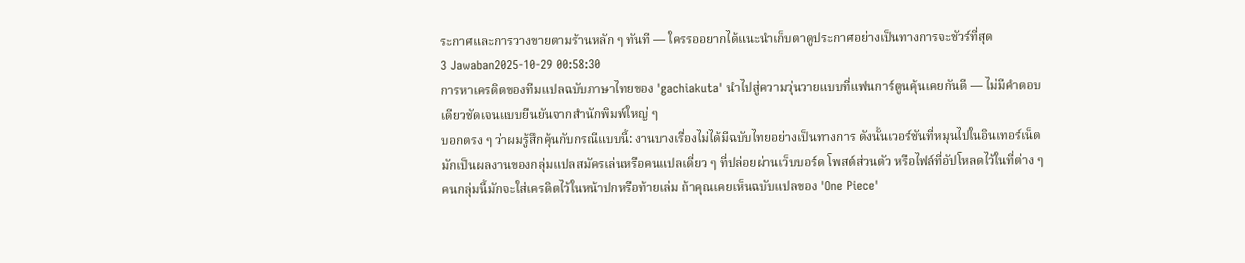ระกาศและการวางขายตามร้านหลัก ๆ ทันที — ใครรออยากได้แนะนำเก็บตาดูประกาศอย่างเป็นทางการจะชัวร์ที่สุด
3 Jawaban2025-10-29 00:58:30
การหาเครดิตของทีมแปลฉบับภาษาไทยของ 'gachiakuta' นำไปสู่ความวุ่นวายแบบที่แฟนการ์ตูนคุ้นเคยกันดี — ไม่มีคำตอบเดียวชัดเจนแบบยืนยันจากสำนักพิมพ์ใหญ่ ๆ
บอกตรง ๆ ว่าผมรู้สึกคุ้นกับกรณีแบบนี้: งานบางเรื่องไม่ได้มีฉบับไทยอย่างเป็นทางการ ดังนั้นเวอร์ชันที่หมุนไปในอินเทอร์เน็ตมักเป็นผลงานของกลุ่มแปลสมัครเล่นหรือคนแปลเดี่ยว ๆ ที่ปล่อยผ่านเว็บบอร์ด โพสต์ส่วนตัว หรือไฟล์ที่อัปโหลดไว้ในที่ต่าง ๆ คนกลุ่มนี้มักจะใส่เครดิตไว้ในหน้าปกหรือท้ายเล่ม ถ้าคุณเคยเห็นฉบับแปลของ 'One Piece'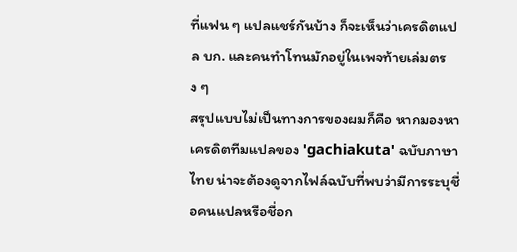ที่แฟน ๆ แปลแชร์กันบ้าง ก็จะเห็นว่าเครดิตแปล บก. และคนทำโทนมักอยู่ในเพจท้ายเล่มตรง ๆ
สรุปแบบไม่เป็นทางการของผมก็คือ หากมองหาเครดิตทีมแปลของ 'gachiakuta' ฉบับภาษาไทย น่าจะต้องดูจากไฟล์ฉบับที่พบว่ามีการระบุชื่อคนแปลหรือชื่อก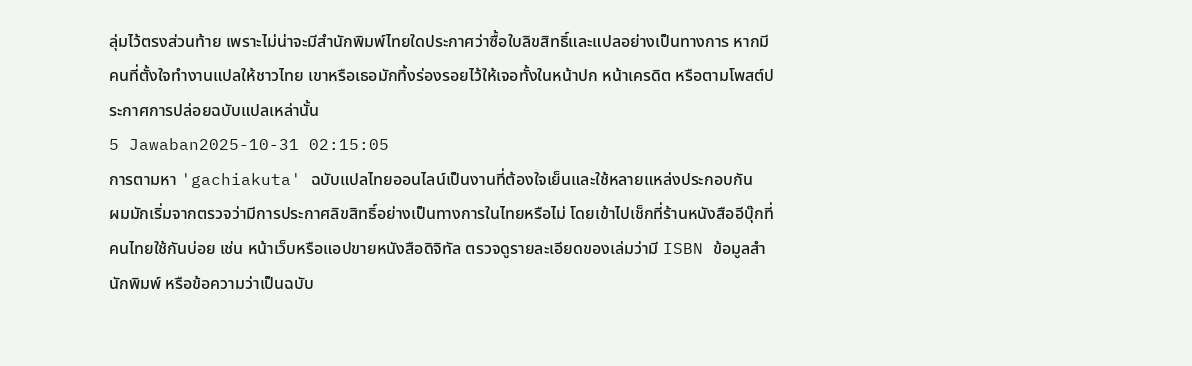ลุ่มไว้ตรงส่วนท้าย เพราะไม่น่าจะมีสำนักพิมพ์ไทยใดประกาศว่าซื้อใบลิขสิทธิ์และแปลอย่างเป็นทางการ หากมีคนที่ตั้งใจทำงานแปลให้ชาวไทย เขาหรือเธอมักทิ้งร่องรอยไว้ให้เจอทั้งในหน้าปก หน้าเครดิต หรือตามโพสต์ประกาศการปล่อยฉบับแปลเหล่านั้น
5 Jawaban2025-10-31 02:15:05
การตามหา 'gachiakuta' ฉบับแปลไทยออนไลน์เป็นงานที่ต้องใจเย็นและใช้หลายแหล่งประกอบกัน
ผมมักเริ่มจากตรวจว่ามีการประกาศลิขสิทธิ์อย่างเป็นทางการในไทยหรือไม่ โดยเข้าไปเช็กที่ร้านหนังสืออีบุ๊กที่คนไทยใช้กันบ่อย เช่น หน้าเว็บหรือแอปขายหนังสือดิจิทัล ตรวจดูรายละเอียดของเล่มว่ามี ISBN ข้อมูลสำนักพิมพ์ หรือข้อความว่าเป็นฉบับ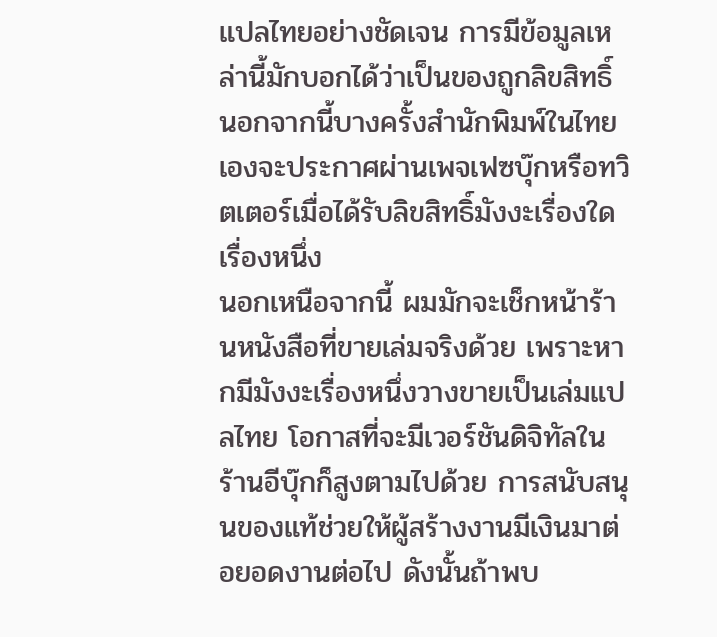แปลไทยอย่างชัดเจน การมีข้อมูลเหล่านี้มักบอกได้ว่าเป็นของถูกลิขสิทธิ์ นอกจากนี้บางครั้งสำนักพิมพ์ในไทยเองจะประกาศผ่านเพจเฟซบุ๊กหรือทวิตเตอร์เมื่อได้รับลิขสิทธิ์มังงะเรื่องใดเรื่องหนึ่ง
นอกเหนือจากนี้ ผมมักจะเช็กหน้าร้านหนังสือที่ขายเล่มจริงด้วย เพราะหากมีมังงะเรื่องหนึ่งวางขายเป็นเล่มแปลไทย โอกาสที่จะมีเวอร์ชันดิจิทัลในร้านอีบุ๊กก็สูงตามไปด้วย การสนับสนุนของแท้ช่วยให้ผู้สร้างงานมีเงินมาต่อยอดงานต่อไป ดังนั้นถ้าพบ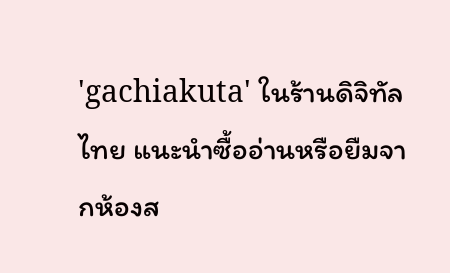'gachiakuta' ในร้านดิจิทัลไทย แนะนำซื้ออ่านหรือยืมจากห้องส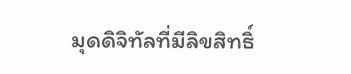มุดดิจิทัลที่มีลิขสิทธิ์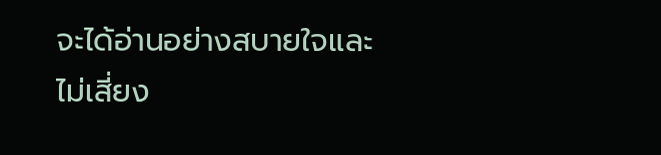จะได้อ่านอย่างสบายใจและไม่เสี่ยง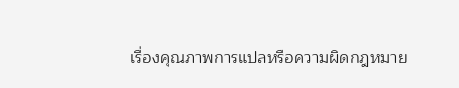เรื่องคุณภาพการแปลหรือความผิดกฎหมาย